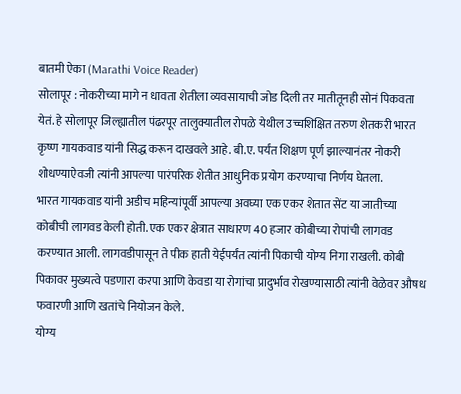बातमी ऐका (Marathi Voice Reader)
सोलापूर : नोकरीच्या मागे न धावता शेतीला व्यवसायाची जोड दिली तर मातीतूनही सोनं पिकवता येतं. हे सोलापूर जिल्ह्यातील पंढरपूर तालुक्यातील रोपळे येथील उच्चशिक्षित तरुण शेतकरी भारत कृष्ण गायकवाड यांनी सिद्ध करून दाखवले आहे. बी.ए. पर्यंत शिक्षण पूर्ण झाल्यानंतर नोकरी शोधण्याऐवजी त्यांनी आपल्या पारंपरिक शेतीत आधुनिक प्रयोग करण्याचा निर्णय घेतला.
भारत गायकवाड यांनी अडीच महिन्यांपूर्वी आपल्या अवघ्या एक एकर शेतात सेंट या जातीच्या कोबीची लागवड केली होती. एक एकर क्षेत्रात साधारण 40 हजार कोबीच्या रोपांची लागवड करण्यात आली. लागवडीपासून ते पीक हाती येईपर्यंत त्यांनी पिकाची योग्य निगा राखली. कोबी पिकावर मुख्यत्वे पडणारा करपा आणि केवडा या रोगांचा प्रादुर्भाव रोखण्यासाठी त्यांनी वेळेवर औषध फवारणी आणि खतांचे नियोजन केले.
योग्य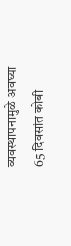व्यवस्थापनामुळे अवघ्या 65 दिवसांत कोबी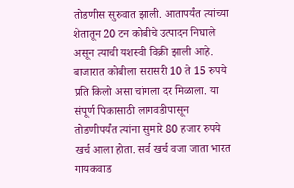तोडणीस सुरुवात झाली. आतापर्यंत त्यांच्या शेतातून 20 टन कोबीचे उत्पादन निघाले असून त्याची यशस्वी विक्री झाली आहे. बाजारात कोबीला सरासरी 10 ते 15 रुपये प्रति किलो असा चांगला दर मिळाला. या संपूर्ण पिकासाठी लागवडीपासून तोडणीपर्यंत त्यांना सुमारे 80 हजार रुपये खर्च आला होता. सर्व खर्च वजा जाता भारत गायकवाड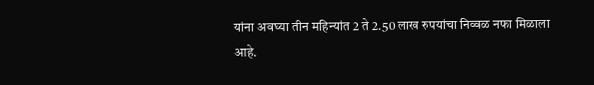यांना अवघ्या तीन महिन्यांत 2 ते 2.50 लाख रुपयांचा निव्वळ नफा मिळाला आहे.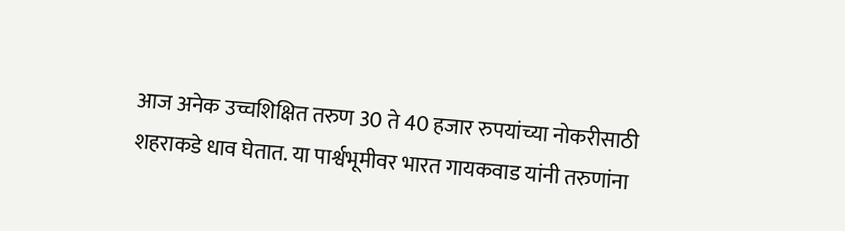आज अनेक उच्चशिक्षित तरुण 30 ते 40 हजार रुपयांच्या नोकरीसाठी शहराकडे धाव घेतात. या पार्श्वभूमीवर भारत गायकवाड यांनी तरुणांना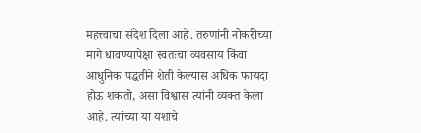महत्त्वाचा संदेश दिला आहे. तरुणांनी नोकरीच्या मागे धावण्यापेक्षा स्वतःचा व्यवसाय किंवा आधुनिक पद्धतीने शेती केल्यास अधिक फायदा होऊ शकतो, असा विश्वास त्यांनी व्यक्त केला आहे. त्यांच्या या यशाचे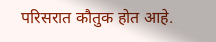परिसरात कौतुक होत आहे.